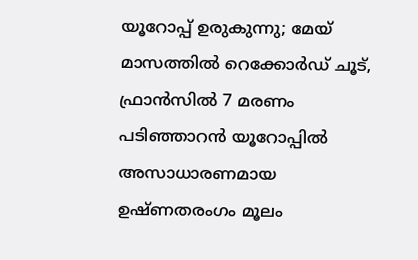യൂറോപ്പ് ഉരുകുന്നു; മേയ് മാസത്തിൽ റെക്കോർഡ് ചൂട്, ഫ്രാൻസിൽ 7 മരണം
പടിഞ്ഞാറൻ യൂറോപ്പിൽ അസാധാരണമായ ഉഷ്ണതരംഗം മൂലം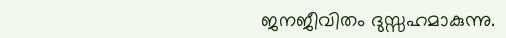ജനജീവിതം ദുസ്സഹമാകുന്നു.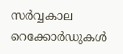സർവ്വകാല റെക്കോർഡുകൾ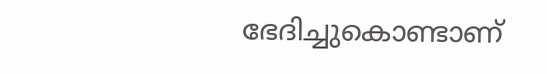ഭേദിച്ചുകൊണ്ടാണ്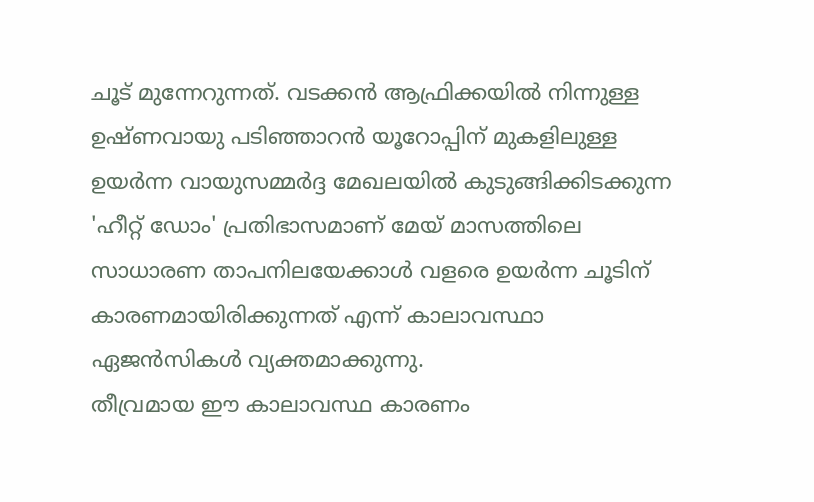ചൂട് മുന്നേറുന്നത്. വടക്കൻ ആഫ്രിക്കയിൽ നിന്നുള്ള ഉഷ്ണവായു പടിഞ്ഞാറൻ യൂറോപ്പിന് മുകളിലുള്ള ഉയർന്ന വായുസമ്മർദ്ദ മേഖലയിൽ കുടുങ്ങിക്കിടക്കുന്ന 'ഹീറ്റ് ഡോം' പ്രതിഭാസമാണ് മേയ് മാസത്തിലെ സാധാരണ താപനിലയേക്കാൾ വളരെ ഉയർന്ന ചൂടിന് കാരണമായിരിക്കുന്നത് എന്ന് കാലാവസ്ഥാ ഏജൻസികൾ വ്യക്തമാക്കുന്നു.
തീവ്രമായ ഈ കാലാവസ്ഥ കാരണം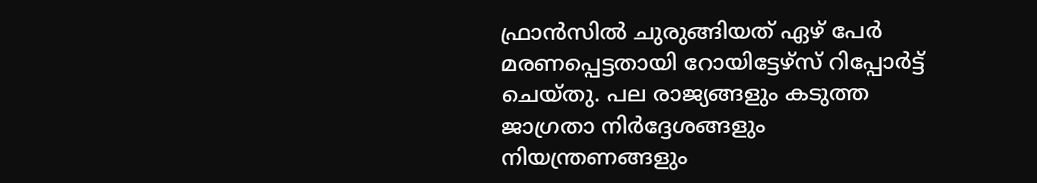ഫ്രാൻസിൽ ചുരുങ്ങിയത് ഏഴ് പേർ മരണപ്പെട്ടതായി റോയിട്ടേഴ്സ് റിപ്പോർട്ട് ചെയ്തു. പല രാജ്യങ്ങളും കടുത്ത ജാഗ്രതാ നിർദ്ദേശങ്ങളും നിയന്ത്രണങ്ങളും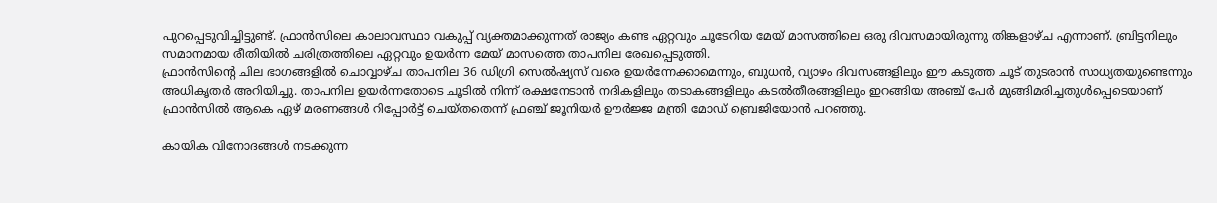പുറപ്പെടുവിച്ചിട്ടുണ്ട്. ഫ്രാൻസിലെ കാലാവസ്ഥാ വകുപ്പ് വ്യക്തമാക്കുന്നത് രാജ്യം കണ്ട ഏറ്റവും ചൂടേറിയ മേയ് മാസത്തിലെ ഒരു ദിവസമായിരുന്നു തിങ്കളാഴ്ച എന്നാണ്. ബ്രിട്ടനിലും സമാനമായ രീതിയിൽ ചരിത്രത്തിലെ ഏറ്റവും ഉയർന്ന മേയ് മാസത്തെ താപനില രേഖപ്പെടുത്തി.
ഫ്രാൻസിന്റെ ചില ഭാഗങ്ങളിൽ ചൊവ്വാഴ്ച താപനില 36 ഡിഗ്രി സെൽഷ്യസ് വരെ ഉയർന്നേക്കാമെന്നും, ബുധൻ, വ്യാഴം ദിവസങ്ങളിലും ഈ കടുത്ത ചൂട് തുടരാൻ സാധ്യതയുണ്ടെന്നും അധികൃതർ അറിയിച്ചു. താപനില ഉയർന്നതോടെ ചൂടിൽ നിന്ന് രക്ഷനേടാൻ നദികളിലും തടാകങ്ങളിലും കടൽതീരങ്ങളിലും ഇറങ്ങിയ അഞ്ച് പേർ മുങ്ങിമരിച്ചതുൾപ്പെടെയാണ് ഫ്രാൻസിൽ ആകെ ഏഴ് മരണങ്ങൾ റിപ്പോർട്ട് ചെയ്തതെന്ന് ഫ്രഞ്ച് ജൂനിയർ ഊർജ്ജ മന്ത്രി മോഡ് ബ്രെജിയോൻ പറഞ്ഞു.

കായിക വിനോദങ്ങൾ നടക്കുന്ന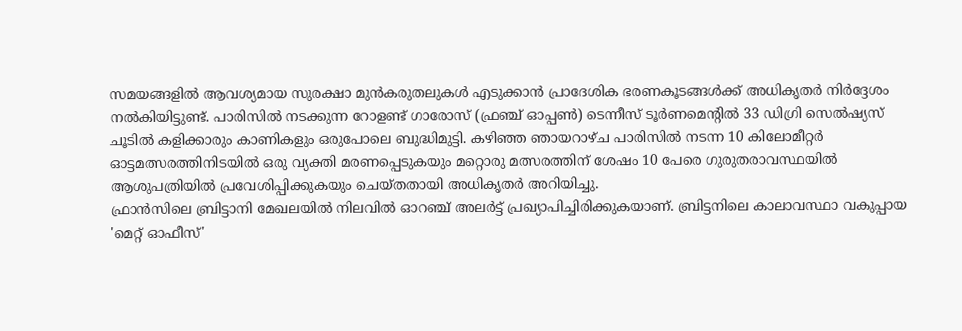സമയങ്ങളിൽ ആവശ്യമായ സുരക്ഷാ മുൻകരുതലുകൾ എടുക്കാൻ പ്രാദേശിക ഭരണകൂടങ്ങൾക്ക് അധികൃതർ നിർദ്ദേശം നൽകിയിട്ടുണ്ട്. പാരിസിൽ നടക്കുന്ന റോളണ്ട് ഗാരോസ് (ഫ്രഞ്ച് ഓപ്പൺ) ടെന്നീസ് ടൂർണമെന്റിൽ 33 ഡിഗ്രി സെൽഷ്യസ് ചൂടിൽ കളിക്കാരും കാണികളും ഒരുപോലെ ബുദ്ധിമുട്ടി. കഴിഞ്ഞ ഞായറാഴ്ച പാരിസിൽ നടന്ന 10 കിലോമീറ്റർ ഓട്ടമത്സരത്തിനിടയിൽ ഒരു വ്യക്തി മരണപ്പെടുകയും മറ്റൊരു മത്സരത്തിന് ശേഷം 10 പേരെ ഗുരുതരാവസ്ഥയിൽ ആശുപത്രിയിൽ പ്രവേശിപ്പിക്കുകയും ചെയ്തതായി അധികൃതർ അറിയിച്ചു.
ഫ്രാൻസിലെ ബ്രിട്ടാനി മേഖലയിൽ നിലവിൽ ഓറഞ്ച് അലർട്ട് പ്രഖ്യാപിച്ചിരിക്കുകയാണ്. ബ്രിട്ടനിലെ കാലാവസ്ഥാ വകുപ്പായ 'മെറ്റ് ഓഫീസ്'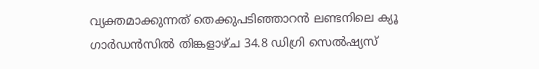വ്യക്തമാക്കുന്നത് തെക്കുപടിഞ്ഞാറൻ ലണ്ടനിലെ ക്യൂ ഗാർഡൻസിൽ തിങ്കളാഴ്ച 34.8 ഡിഗ്രി സെൽഷ്യസ്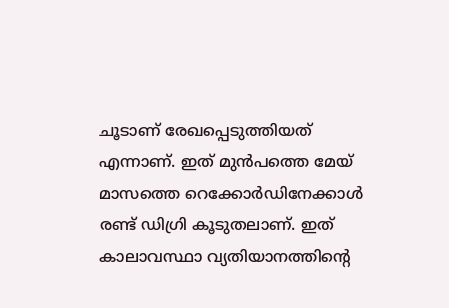ചൂടാണ് രേഖപ്പെടുത്തിയത് എന്നാണ്. ഇത് മുൻപത്തെ മേയ് മാസത്തെ റെക്കോർഡിനേക്കാൾ രണ്ട് ഡിഗ്രി കൂടുതലാണ്. ഇത് കാലാവസ്ഥാ വ്യതിയാനത്തിന്റെ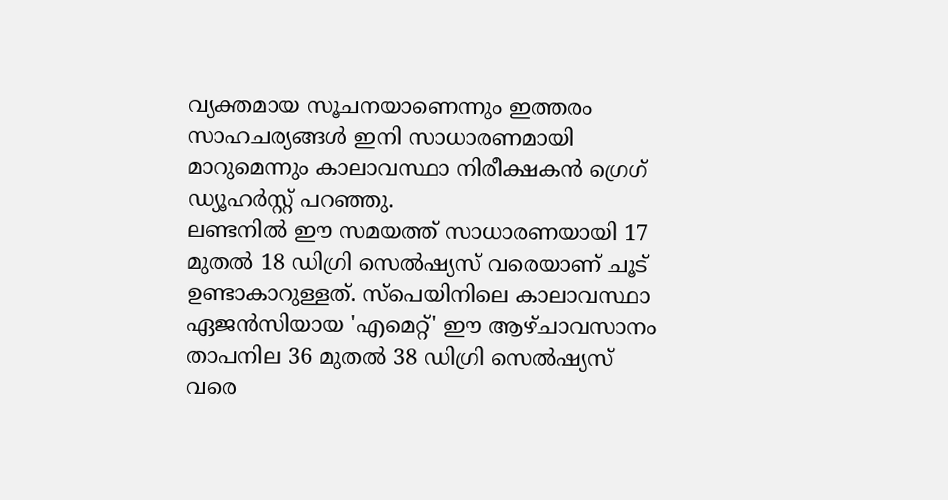വ്യക്തമായ സൂചനയാണെന്നും ഇത്തരം സാഹചര്യങ്ങൾ ഇനി സാധാരണമായി മാറുമെന്നും കാലാവസ്ഥാ നിരീക്ഷകൻ ഗ്രെഗ് ഡ്യൂഹർസ്റ്റ് പറഞ്ഞു.
ലണ്ടനിൽ ഈ സമയത്ത് സാധാരണയായി 17 മുതൽ 18 ഡിഗ്രി സെൽഷ്യസ് വരെയാണ് ചൂട് ഉണ്ടാകാറുള്ളത്. സ്പെയിനിലെ കാലാവസ്ഥാ ഏജൻസിയായ 'എമെറ്റ്' ഈ ആഴ്ചാവസാനം താപനില 36 മുതൽ 38 ഡിഗ്രി സെൽഷ്യസ് വരെ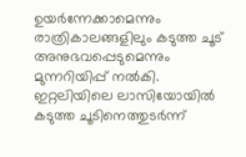ഉയർന്നേക്കാമെന്നും രാത്രികാലങ്ങളിലും കടുത്ത ചൂട് അനുഭവപ്പെടുമെന്നും മുന്നറിയിപ്പ് നൽകി. ഇറ്റലിയിലെ ലാസിയോയിൽ കടുത്ത ചൂടിനെത്തുടർന്ന്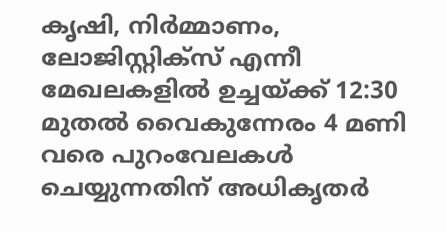കൃഷി, നിർമ്മാണം, ലോജിസ്റ്റിക്സ് എന്നീ മേഖലകളിൽ ഉച്ചയ്ക്ക് 12:30 മുതൽ വൈകുന്നേരം 4 മണി വരെ പുറംവേലകൾ ചെയ്യുന്നതിന് അധികൃതർ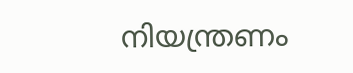നിയന്ത്രണം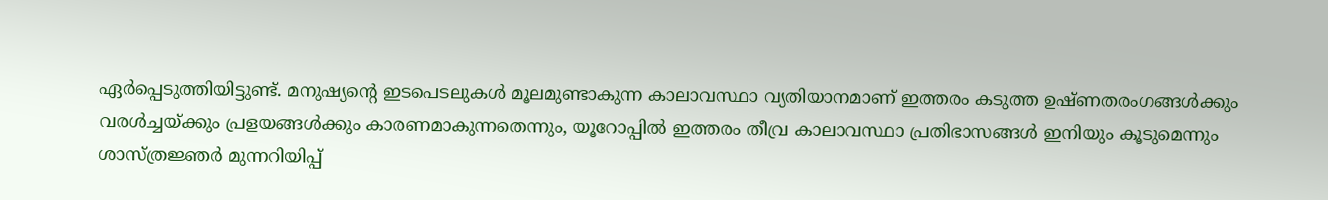ഏർപ്പെടുത്തിയിട്ടുണ്ട്. മനുഷ്യന്റെ ഇടപെടലുകൾ മൂലമുണ്ടാകുന്ന കാലാവസ്ഥാ വ്യതിയാനമാണ് ഇത്തരം കടുത്ത ഉഷ്ണതരംഗങ്ങൾക്കും വരൾച്ചയ്ക്കും പ്രളയങ്ങൾക്കും കാരണമാകുന്നതെന്നും, യൂറോപ്പിൽ ഇത്തരം തീവ്ര കാലാവസ്ഥാ പ്രതിഭാസങ്ങൾ ഇനിയും കൂടുമെന്നും ശാസ്ത്രജ്ഞർ മുന്നറിയിപ്പ്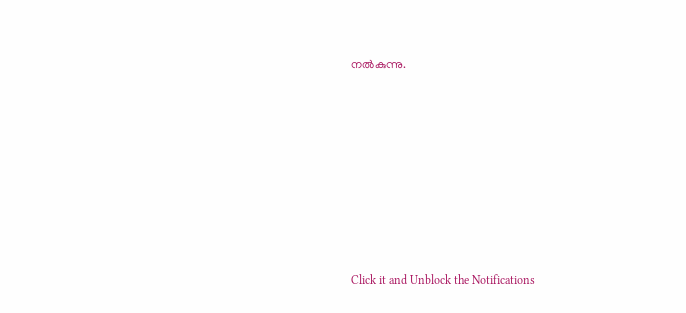നൽകുന്നു.














Click it and Unblock the Notifications